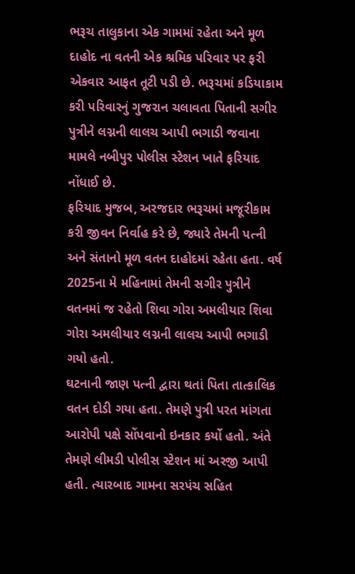ભરૂચ તાલુકાના એક ગામમાં રહેતા અને મૂળ દાહોદ ના વતની એક શ્રમિક પરિવાર પર ફરી એકવાર આફત તૂટી પડી છે. ભરૂચમાં કડિયાકામ કરી પરિવારનું ગુજરાન ચલાવતા પિતાની સગીર પુત્રીને લગ્નની લાલચ આપી ભગાડી જવાના મામલે નબીપુર પોલીસ સ્ટેશન ખાતે ફરિયાદ નોંધાઈ છે.
ફરિયાદ મુજબ, અરજદાર ભરૂચમાં મજૂરીકામ કરી જીવન નિર્વાહ કરે છે, જ્યારે તેમની પત્ની અને સંતાનો મૂળ વતન દાહોદમાં રહેતા હતા. વર્ષ 2025ના મે મહિનામાં તેમની સગીર પુત્રીને વતનમાં જ રહેતો શિવા ગોરા અમલીયાર શિવા ગોરા અમલીયાર લગ્નની લાલચ આપી ભગાડી ગયો હતો.
ઘટનાની જાણ પત્ની દ્વારા થતાં પિતા તાત્કાલિક વતન દોડી ગયા હતા. તેમણે પુત્રી પરત માંગતા આરોપી પક્ષે સોંપવાનો ઇનકાર કર્યો હતો. અંતે તેમણે લીમડી પોલીસ સ્ટેશન માં અરજી આપી હતી. ત્યારબાદ ગામના સરપંચ સહિત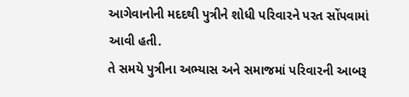આગેવાનોની મદદથી પુત્રીને શોધી પરિવારને પરત સોંપવામાં આવી હતી.
તે સમયે પુત્રીના અભ્યાસ અને સમાજમાં પરિવારની આબરૂ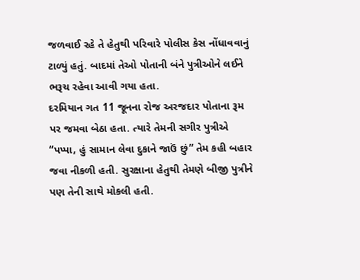જળવાઈ રહે તે હેતુથી પરિવારે પોલીસ કેસ નોંધાવવાનું ટાળ્યું હતું. બાદમાં તેઓ પોતાની બંને પુત્રીઓને લઈને ભરૂચ રહેવા આવી ગયા હતા.
દરમિયાન ગત 11 જૂનના રોજ અરજદાર પોતાના રૂમ પર જમવા બેઠા હતા. ત્યારે તેમની સગીર પુત્રીએ “પપ્પા, હું સામાન લેવા દુકાને જાઉં છું” તેમ કહી બહાર જવા નીકળી હતી. સુરક્ષાના હેતુથી તેમણે બીજી પુત્રીને પણ તેની સાથે મોકલી હતી.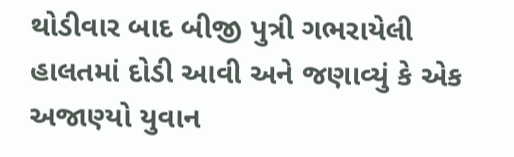થોડીવાર બાદ બીજી પુત્રી ગભરાયેલી હાલતમાં દોડી આવી અને જણાવ્યું કે એક અજાણ્યો યુવાન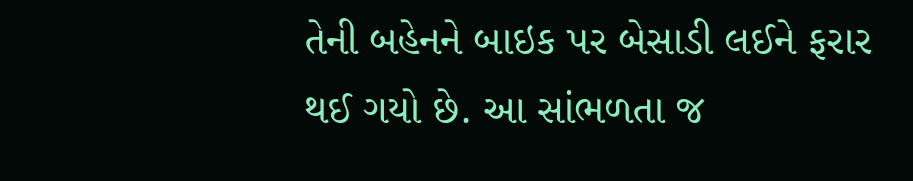તેની બહેનને બાઇક પર બેસાડી લઈને ફરાર થઈ ગયો છે. આ સાંભળતા જ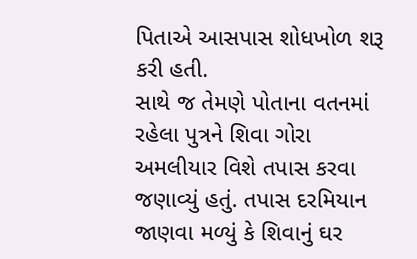પિતાએ આસપાસ શોધખોળ શરૂ કરી હતી.
સાથે જ તેમણે પોતાના વતનમાં રહેલા પુત્રને શિવા ગોરા અમલીયાર વિશે તપાસ કરવા જણાવ્યું હતું. તપાસ દરમિયાન જાણવા મળ્યું કે શિવાનું ઘર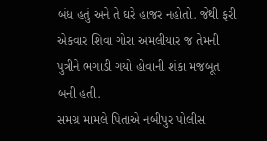બંધ હતું અને તે ઘરે હાજર નહોતો. જેથી ફરી એકવાર શિવા ગોરા અમલીયાર જ તેમની પુત્રીને ભગાડી ગયો હોવાની શંકા મજબૂત બની હતી.
સમગ્ર મામલે પિતાએ નબીપુર પોલીસ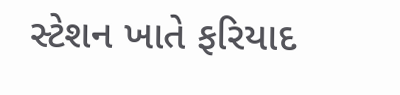સ્ટેશન ખાતે ફરિયાદ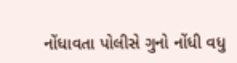નોંધાવતા પોલીસે ગુનો નોંધી વધુ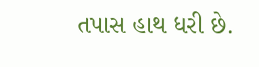તપાસ હાથ ધરી છે.